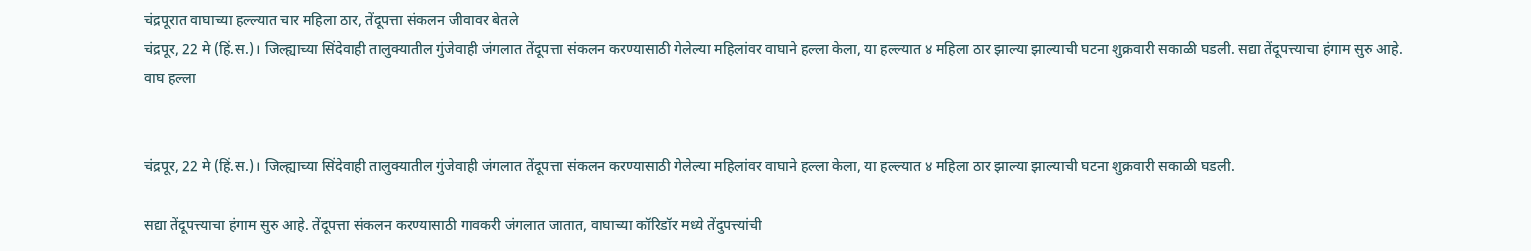चंद्रपूरात वाघाच्या हल्ल्यात चार महिला ठार, तेंदूपत्ता संकलन जीवावर बेतले
चंद्रपूर, 22 मे (हिं.स.)। जिल्ह्याच्या सिंदेवाही तालुक्यातील गुंजेवाही जंगलात तेंदूपत्ता संकलन करण्यासाठी गेलेल्या महिलांवर वाघाने हल्ला केला, या हल्ल्यात ४ महिला ठार झाल्या झाल्याची घटना शुक्रवारी सकाळी घडली. सद्या तेंदूपत्त्याचा हंगाम सुरु आहे.
वाघ हल्ला


चंद्रपूर, 22 मे (हिं.स.)। जिल्ह्याच्या सिंदेवाही तालुक्यातील गुंजेवाही जंगलात तेंदूपत्ता संकलन करण्यासाठी गेलेल्या महिलांवर वाघाने हल्ला केला, या हल्ल्यात ४ महिला ठार झाल्या झाल्याची घटना शुक्रवारी सकाळी घडली.

सद्या तेंदूपत्त्याचा हंगाम सुरु आहे. तेंदूपत्ता संकलन करण्यासाठी गावकरी जंगलात जातात, वाघाच्या कॉरिडॉर मध्ये तेंदुपत्त्यांची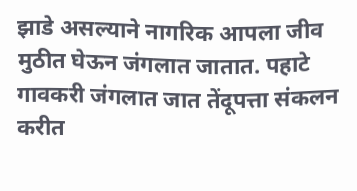झाडे असल्याने नागरिक आपला जीव मुठीत घेऊन जंगलात जातात. पहाटे गावकरी जंगलात जात तेंदूपत्ता संकलन करीत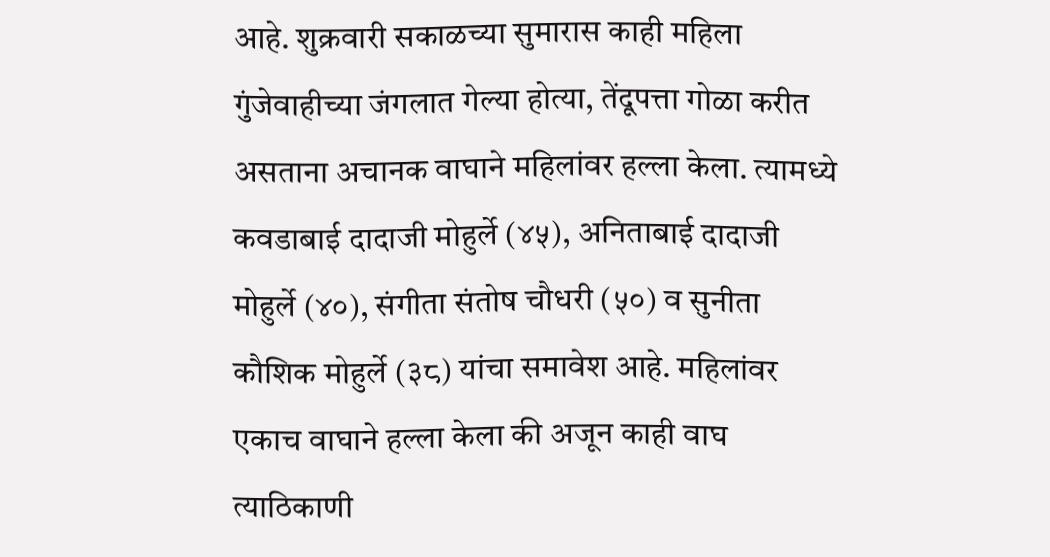आहे. शुक्रवारी सकाळच्या सुमारास काही महिला गुंजेवाहीच्या जंगलात गेल्या होत्या, तेंदूपत्ता गोळा करीत असताना अचानक वाघाने महिलांवर हल्ला केला. त्यामध्ये कवडाबाई दादाजी मोहुर्ले (४५), अनिताबाई दादाजी मोहुर्ले (४०), संगीता संतोष चौधरी (५०) व सुनीता कौशिक मोहुर्ले (३८) यांचा समावेश आहे. महिलांवर एकाच वाघाने हल्ला केला की अजून काही वाघ त्याठिकाणी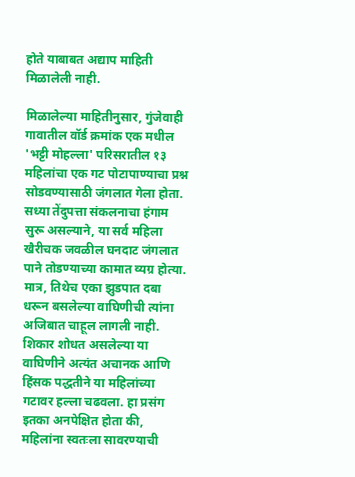होते याबाबत अद्याप माहिती मिळालेली नाही.

मिळालेल्या माहितीनुसार, गुंजेवाही गावातील वॉर्ड क्रमांक एक मधील 'भट्टी मोहल्ला' परिसरातील १३ महिलांचा एक गट पोटापाण्याचा प्रश्न सोडवण्यासाठी जंगलात गेला होता. सध्या तेंदुपत्ता संकलनाचा हंगाम सुरू असल्याने, या सर्व महिला खैरीचक जवळील घनदाट जंगलात पाने तोडण्याच्या कामात व्यग्र होत्या. मात्र, तिथेच एका झुडपात दबा धरून बसलेल्या वाघिणीची त्यांना अजिबात चाहूल लागली नाही. शिकार शोधत असलेल्या या वाघिणीने अत्यंत अचानक आणि हिंसक पद्धतीने या महिलांच्या गटावर हल्ला चढवला. हा प्रसंग इतका अनपेक्षित होता की, महिलांना स्वतःला सावरण्याची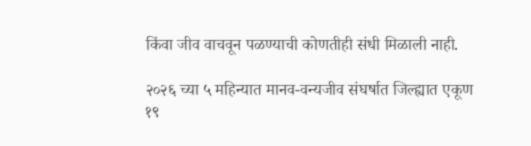किंवा जीव वाचवून पळण्याची कोणतीही संधी मिळाली नाही.

२०२६ च्या ५ महिन्यात मानव-वन्यजीव संघर्षात जिल्ह्यात एकूण १९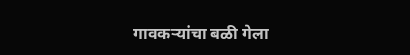गावकऱ्यांचा बळी गेला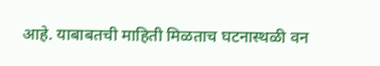आहे. याबाबतची माहिती मिळताच घटनास्थळी वन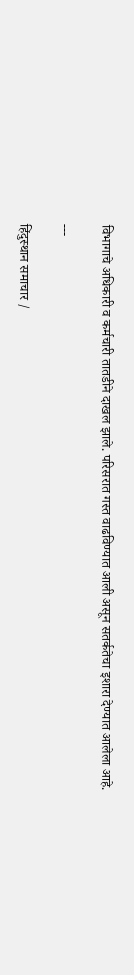विभागाचे अधिकारी व कर्मचारी तातडीने दाखल झाले. परिसरात गस्त वाढविण्यात आली असून सतर्कतेचा इशारा देण्यात आलेला आहे.

---

हिंदुस्थान समाचार /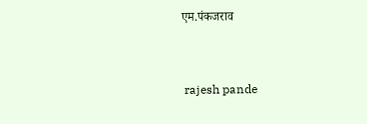एम.पंकजराव


 rajesh pande